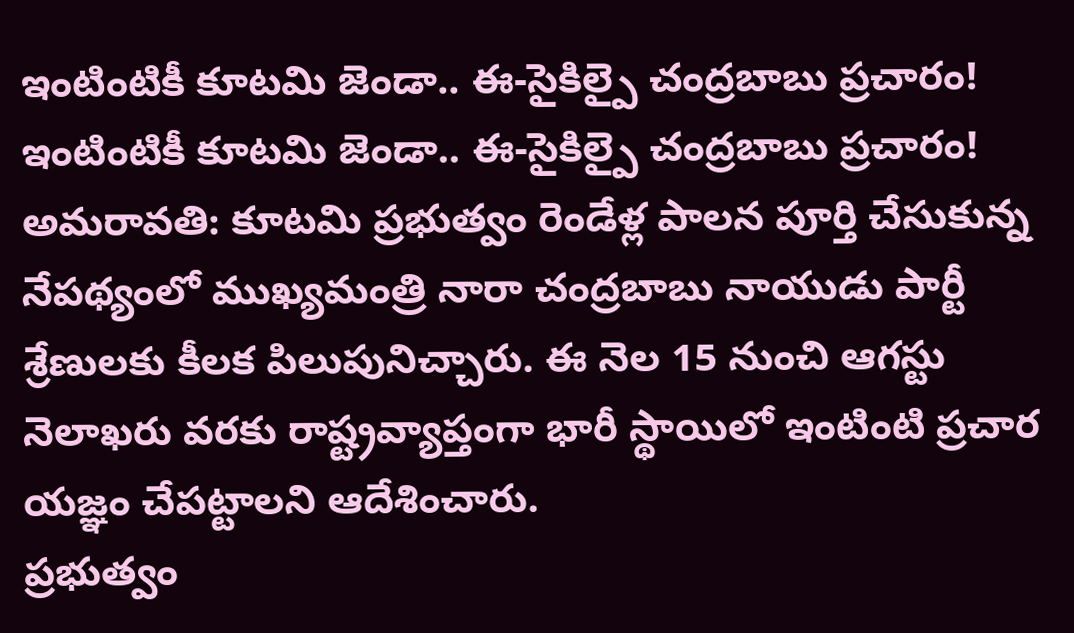ఇంటింటికీ కూటమి జెండా.. ఈ-సైకిల్పై చంద్రబాబు ప్రచారం!
ఇంటింటికీ కూటమి జెండా.. ఈ-సైకిల్పై చంద్రబాబు ప్రచారం!
అమరావతి: కూటమి ప్రభుత్వం రెండేళ్ల పాలన పూర్తి చేసుకున్న నేపథ్యంలో ముఖ్యమంత్రి నారా చంద్రబాబు నాయుడు పార్టీ శ్రేణులకు కీలక పిలుపునిచ్చారు. ఈ నెల 15 నుంచి ఆగస్టు నెలాఖరు వరకు రాష్ట్రవ్యాప్తంగా భారీ స్థాయిలో ఇంటింటి ప్రచార యజ్ఞం చేపట్టాలని ఆదేశించారు.
ప్రభుత్వం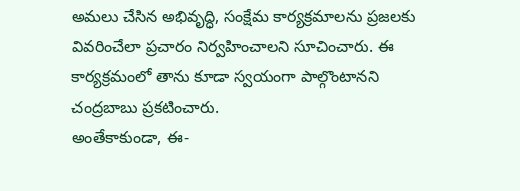అమలు చేసిన అభివృద్ధి, సంక్షేమ కార్యక్రమాలను ప్రజలకు వివరించేలా ప్రచారం నిర్వహించాలని సూచించారు. ఈ కార్యక్రమంలో తాను కూడా స్వయంగా పాల్గొంటానని చంద్రబాబు ప్రకటించారు.
అంతేకాకుండా, ఈ-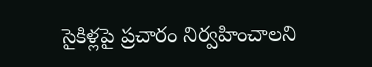సైకిళ్లపై ప్రచారం నిర్వహించాలని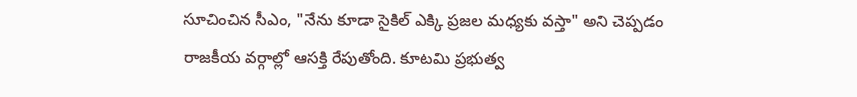సూచించిన సీఎం, "నేను కూడా సైకిల్ ఎక్కి ప్రజల మధ్యకు వస్తా" అని చెప్పడం రాజకీయ వర్గాల్లో ఆసక్తి రేపుతోంది. కూటమి ప్రభుత్వ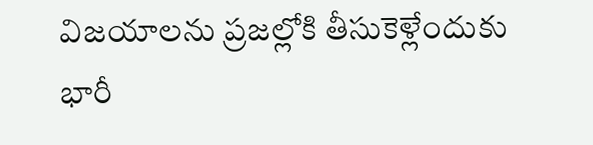విజయాలను ప్రజల్లోకి తీసుకెళ్లేందుకు భారీ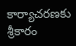కార్యాచరణకు శ్రీకారం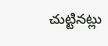చుట్టినట్లు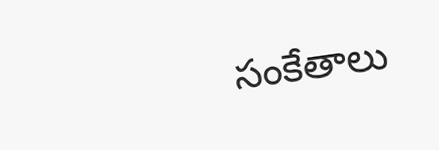సంకేతాలు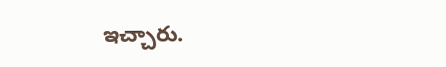ఇచ్చారు.